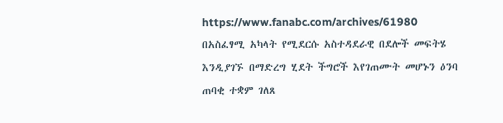https://www.fanabc.com/archives/61980
በአስፈፃሚ አካላት የሚደርሱ አስተዳደራዊ በደሎች መፍትሄ እንዲያገኙ በማድረግ ሂደት ችግሮች እየገጠሙት መሆኑን ዕንባ ጠባቂ ተቋም ገለጸ